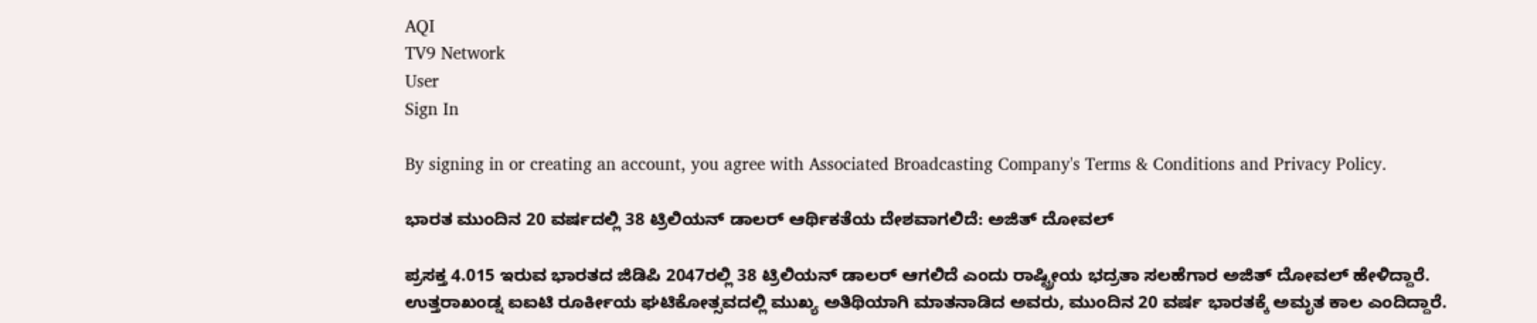AQI
TV9 Network
User
Sign In

By signing in or creating an account, you agree with Associated Broadcasting Company's Terms & Conditions and Privacy Policy.

ಭಾರತ ಮುಂದಿನ 20 ವರ್ಷದಲ್ಲಿ 38 ಟ್ರಿಲಿಯನ್ ಡಾಲರ್ ಆರ್ಥಿಕತೆಯ ದೇಶವಾಗಲಿದೆ: ಅಜಿತ್ ದೋವಲ್

ಪ್ರಸಕ್ತ 4.015 ಇರುವ ಭಾರತದ ಜಿಡಿಪಿ 2047ರಲ್ಲಿ 38 ಟ್ರಿಲಿಯನ್ ಡಾಲರ್ ಆಗಲಿದೆ ಎಂದು ರಾಷ್ಟ್ರೀಯ ಭದ್ರತಾ ಸಲಹೆಗಾರ ಅಜಿತ್ ದೋವಲ್ ಹೇಳಿದ್ದಾರೆ. ಉತ್ತರಾಖಂಡ್ನ ಐಐಟಿ ರೂರ್ಕೀಯ ಘಟಿಕೋತ್ಸವದಲ್ಲಿ ಮುಖ್ಯ ಅತಿಥಿಯಾಗಿ ಮಾತನಾಡಿದ ಅವರು, ಮುಂದಿನ 20 ವರ್ಷ ಭಾರತಕ್ಕೆ ಅಮೃತ ಕಾಲ ಎಂದಿದ್ದಾರೆ.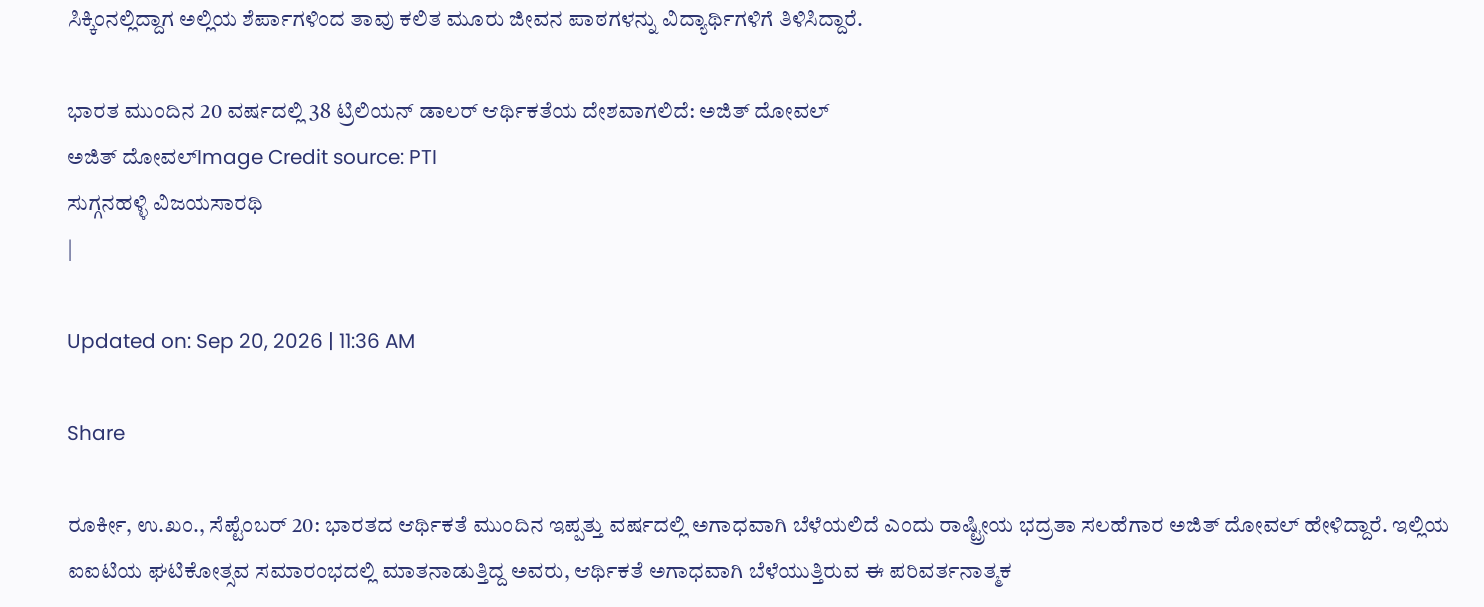ಸಿಕ್ಕಿಂನಲ್ಲಿದ್ದಾಗ ಅಲ್ಲಿಯ ಶೆರ್ಪಾಗಳಿಂದ ತಾವು ಕಲಿತ ಮೂರು ಜೀವನ ಪಾಠಗಳನ್ನು ವಿದ್ಯಾರ್ಥಿಗಳಿಗೆ ತಿಳಿಸಿದ್ದಾರೆ.

ಭಾರತ ಮುಂದಿನ 20 ವರ್ಷದಲ್ಲಿ 38 ಟ್ರಿಲಿಯನ್ ಡಾಲರ್ ಆರ್ಥಿಕತೆಯ ದೇಶವಾಗಲಿದೆ: ಅಜಿತ್ ದೋವಲ್
ಅಜಿತ್ ದೋವಲ್Image Credit source: PTI
ಸುಗ್ಗನಹಳ್ಳಿ ವಿಜಯಸಾರಥಿ
|

Updated on: Sep 20, 2026 | 11:36 AM

Share

ರೂರ್ಕೀ, ಉ.ಖಂ., ಸೆಪ್ಟೆಂಬರ್ 20: ಭಾರತದ ಆರ್ಥಿಕತೆ ಮುಂದಿನ ಇಪ್ಪತ್ತು ವರ್ಷದಲ್ಲಿ ಅಗಾಧವಾಗಿ ಬೆಳೆಯಲಿದೆ ಎಂದು ರಾಷ್ಟ್ರೀಯ ಭದ್ರತಾ ಸಲಹೆಗಾರ ಅಜಿತ್ ದೋವಲ್ ಹೇಳಿದ್ದಾರೆ. ಇಲ್ಲಿಯ ಐಐಟಿಯ ಘಟಿಕೋತ್ಸವ ಸಮಾರಂಭದಲ್ಲಿ ಮಾತನಾಡುತ್ತಿದ್ದ ಅವರು, ಆರ್ಥಿಕತೆ ಅಗಾಧವಾಗಿ ಬೆಳೆಯುತ್ತಿರುವ ಈ ಪರಿವರ್ತನಾತ್ಮಕ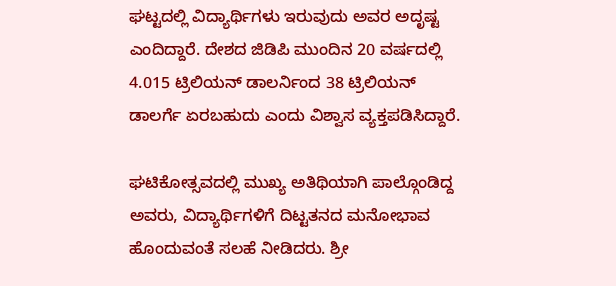ಘಟ್ಟದಲ್ಲಿ ವಿದ್ಯಾರ್ಥಿಗಳು ಇರುವುದು ಅವರ ಅದೃಷ್ಟ ಎಂದಿದ್ದಾರೆ. ದೇಶದ ಜಿಡಿಪಿ ಮುಂದಿನ 20 ವರ್ಷದಲ್ಲಿ 4.015 ಟ್ರಿಲಿಯನ್ ಡಾಲರ್ನಿಂದ 38 ಟ್ರಿಲಿಯನ್ ಡಾಲರ್ಗೆ ಏರಬಹುದು ಎಂದು ವಿಶ್ವಾಸ ವ್ಯಕ್ತಪಡಿಸಿದ್ದಾರೆ.

ಘಟಿಕೋತ್ಸವದಲ್ಲಿ ಮುಖ್ಯ ಅತಿಥಿಯಾಗಿ ಪಾಲ್ಗೊಂಡಿದ್ದ ಅವರು, ವಿದ್ಯಾರ್ಥಿಗಳಿಗೆ ದಿಟ್ಟತನದ ಮನೋಭಾವ ಹೊಂದುವಂತೆ ಸಲಹೆ ನೀಡಿದರು. ಶ್ರೀ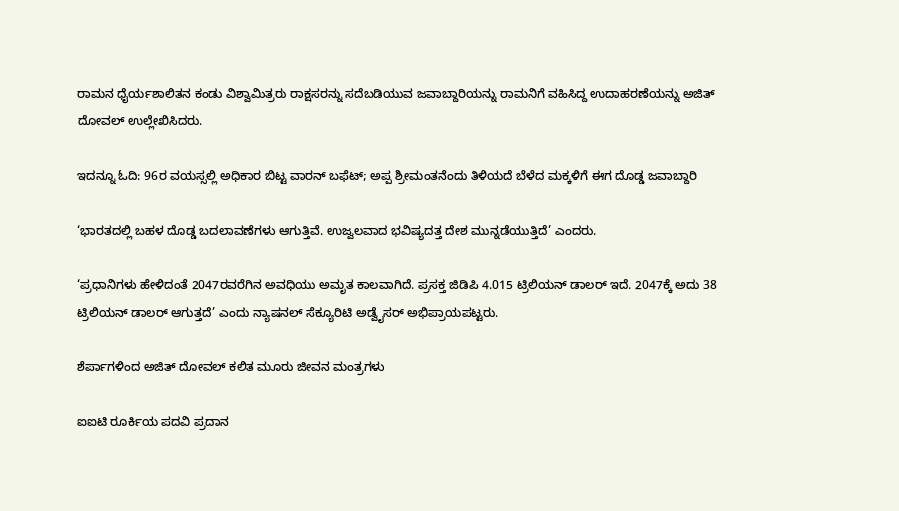ರಾಮನ ಧೈರ್ಯಶಾಲಿತನ ಕಂಡು ವಿಶ್ವಾಮಿತ್ರರು ರಾಕ್ಷಸರನ್ನು ಸದೆಬಡಿಯುವ ಜವಾಬ್ದಾರಿಯನ್ನು ರಾಮನಿಗೆ ವಹಿಸಿದ್ದ ಉದಾಹರಣೆಯನ್ನು ಅಜಿತ್ ದೋವಲ್ ಉಲ್ಲೇಖಿಸಿದರು.

ಇದನ್ನೂ ಓದಿ: 96ರ ವಯಸ್ಸಲ್ಲಿ ಅಧಿಕಾರ ಬಿಟ್ಟ ವಾರನ್ ಬಫೆಟ್; ಅಪ್ಪ ಶ್ರೀಮಂತನೆಂದು ತಿಳಿಯದೆ ಬೆಳೆದ ಮಕ್ಕಳಿಗೆ ಈಗ ದೊಡ್ಡ ಜವಾಬ್ದಾರಿ

‘ಭಾರತದಲ್ಲಿ ಬಹಳ ದೊಡ್ಡ ಬದಲಾವಣೆಗಳು ಆಗುತ್ತಿವೆ. ಉಜ್ವಲವಾದ ಭವಿಷ್ಯದತ್ತ ದೇಶ ಮುನ್ನಡೆಯುತ್ತಿದೆ’ ಎಂದರು.

‘ಪ್ರಧಾನಿಗಳು ಹೇಳಿದಂತೆ 2047ರವರೆಗಿನ ಅವಧಿಯು ಅಮೃತ ಕಾಲವಾಗಿದೆ. ಪ್ರಸಕ್ತ ಜಿಡಿಪಿ 4.015 ಟ್ರಿಲಿಯನ್ ಡಾಲರ್ ಇದೆ. 2047ಕ್ಕೆ ಅದು 38 ಟ್ರಿಲಿಯನ್ ಡಾಲರ್ ಆಗುತ್ತದೆ’ ಎಂದು ನ್ಯಾಷನಲ್ ಸೆಕ್ಯೂರಿಟಿ ಅಡ್ವೈಸರ್ ಅಭಿಪ್ರಾಯಪಟ್ಟರು.

ಶೆರ್ಪಾಗಳಿಂದ ಅಜಿತ್ ದೋವಲ್ ಕಲಿತ ಮೂರು ಜೀವನ ಮಂತ್ರಗಳು

ಐಐಟಿ ರೂರ್ಕಿಯ ಪದವಿ ಪ್ರದಾನ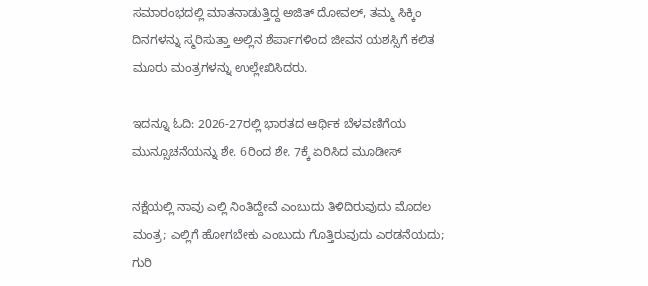ಸಮಾರಂಭದಲ್ಲಿ ಮಾತನಾಡುತ್ತಿದ್ದ ಅಜಿತ್ ದೋವಲ್, ತಮ್ಮ ಸಿಕ್ಕಿಂ ದಿನಗಳನ್ನು ಸ್ಮರಿಸುತ್ತಾ ಅಲ್ಲಿನ ಶೆರ್ಪಾಗಳಿಂದ ಜೀವನ ಯಶಸ್ಸಿಗೆ ಕಲಿತ ಮೂರು ಮಂತ್ರಗಳನ್ನು ಉಲ್ಲೇಖಿಸಿದರು.

ಇದನ್ನೂ ಓದಿ: 2026-27ರಲ್ಲಿ ಭಾರತದ ಆರ್ಥಿಕ ಬೆಳವಣಿಗೆಯ ಮುನ್ಸೂಚನೆಯನ್ನು ಶೇ. 6ರಿಂದ ಶೇ. 7ಕ್ಕೆ ಏರಿಸಿದ ಮೂಡೀಸ್

ನಕ್ಷೆಯಲ್ಲಿ ನಾವು ಎಲ್ಲಿ ನಿಂತಿದ್ದೇವೆ ಎಂಬುದು ತಿಳಿದಿರುವುದು ಮೊದಲ ಮಂತ್ರ; ಎಲ್ಲಿಗೆ ಹೋಗಬೇಕು ಎಂಬುದು ಗೊತ್ತಿರುವುದು ಎರಡನೆಯದು; ಗುರಿ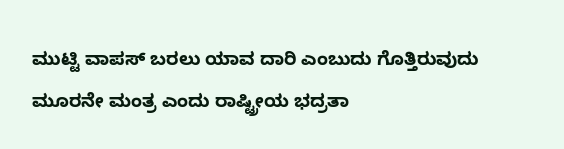ಮುಟ್ಟಿ ವಾಪಸ್ ಬರಲು ಯಾವ ದಾರಿ ಎಂಬುದು ಗೊತ್ತಿರುವುದು ಮೂರನೇ ಮಂತ್ರ ಎಂದು ರಾಷ್ಟ್ರೀಯ ಭದ್ರತಾ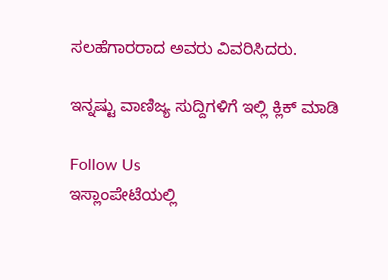ಸಲಹೆಗಾರರಾದ ಅವರು ವಿವರಿಸಿದರು.

ಇನ್ನಷ್ಟು ವಾಣಿಜ್ಯ ಸುದ್ದಿಗಳಿಗೆ ಇಲ್ಲಿ ಕ್ಲಿಕ್ ಮಾಡಿ

Follow Us
ಇಸ್ಲಾಂಪೇಟೆಯಲ್ಲಿ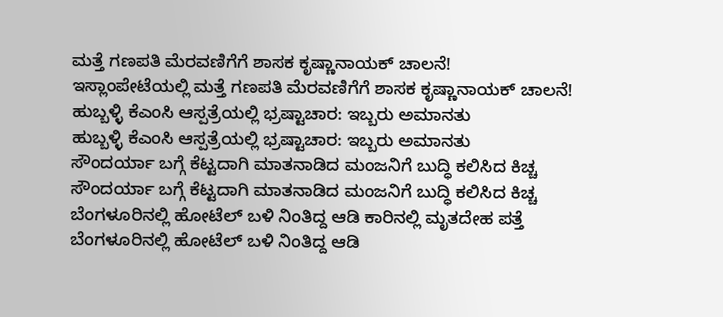ಮತ್ತೆ ಗಣಪತಿ ಮೆರವಣಿಗೆಗೆ ಶಾಸಕ ಕೃಷ್ಣಾನಾಯಕ್ ಚಾಲನೆ!
ಇಸ್ಲಾಂಪೇಟೆಯಲ್ಲಿ ಮತ್ತೆ ಗಣಪತಿ ಮೆರವಣಿಗೆಗೆ ಶಾಸಕ ಕೃಷ್ಣಾನಾಯಕ್ ಚಾಲನೆ!
ಹುಬ್ಬಳ್ಳಿ ಕೆಎಂಸಿ ಆಸ್ಪತ್ರೆಯಲ್ಲಿ ಭ್ರಷ್ಟಾಚಾರ: ಇಬ್ಬರು ಅಮಾನತು
ಹುಬ್ಬಳ್ಳಿ ಕೆಎಂಸಿ ಆಸ್ಪತ್ರೆಯಲ್ಲಿ ಭ್ರಷ್ಟಾಚಾರ: ಇಬ್ಬರು ಅಮಾನತು
ಸೌಂದರ್ಯಾ ಬಗ್ಗೆ ಕೆಟ್ಟದಾಗಿ ಮಾತನಾಡಿದ ಮಂಜನಿಗೆ ಬುದ್ಧಿ ಕಲಿಸಿದ ಕಿಚ್ಚ
ಸೌಂದರ್ಯಾ ಬಗ್ಗೆ ಕೆಟ್ಟದಾಗಿ ಮಾತನಾಡಿದ ಮಂಜನಿಗೆ ಬುದ್ಧಿ ಕಲಿಸಿದ ಕಿಚ್ಚ
ಬೆಂಗಳೂರಿನಲ್ಲಿ ಹೋಟೆಲ್ ಬಳಿ ನಿಂತಿದ್ದ ಆಡಿ ಕಾರಿನಲ್ಲಿ ಮೃತದೇಹ ಪತ್ತೆ
ಬೆಂಗಳೂರಿನಲ್ಲಿ ಹೋಟೆಲ್ ಬಳಿ ನಿಂತಿದ್ದ ಆಡಿ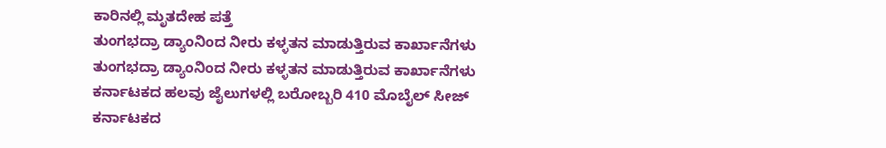ಕಾರಿನಲ್ಲಿ ಮೃತದೇಹ ಪತ್ತೆ
ತುಂಗಭದ್ರಾ ಡ್ಯಾಂನಿಂದ ನೀರು ಕಳ್ಳತನ ಮಾಡುತ್ತಿರುವ ಕಾರ್ಖಾನೆಗಳು
ತುಂಗಭದ್ರಾ ಡ್ಯಾಂನಿಂದ ನೀರು ಕಳ್ಳತನ ಮಾಡುತ್ತಿರುವ ಕಾರ್ಖಾನೆಗಳು
ಕರ್ನಾಟಕದ ಹಲವು ಜೈಲುಗಳಲ್ಲಿ ಬರೋಬ್ಬರಿ 410 ಮೊಬೈಲ್‌ ಸೀಜ್
ಕರ್ನಾಟಕದ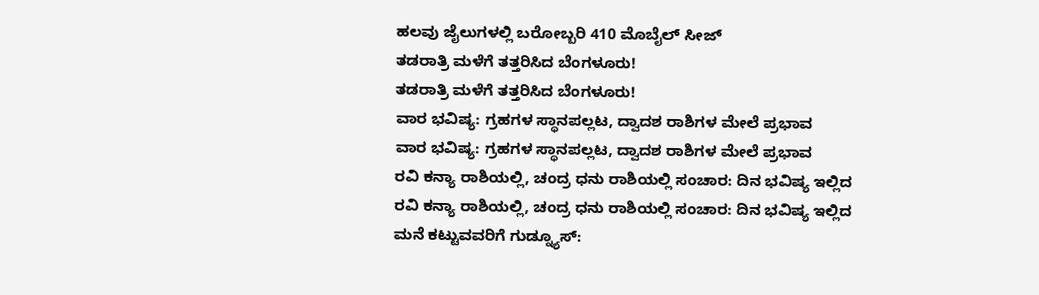ಹಲವು ಜೈಲುಗಳಲ್ಲಿ ಬರೋಬ್ಬರಿ 410 ಮೊಬೈಲ್‌ ಸೀಜ್
ತಡರಾತ್ರಿ ಮಳೆಗೆ ತತ್ತರಿಸಿದ ಬೆಂಗಳೂರು!
ತಡರಾತ್ರಿ ಮಳೆಗೆ ತತ್ತರಿಸಿದ ಬೆಂಗಳೂರು!
ವಾರ ಭವಿಷ್ಯ: ಗ್ರಹಗಳ ಸ್ಥಾನಪಲ್ಲಟ, ದ್ವಾದಶ ರಾಶಿಗಳ ಮೇಲೆ ಪ್ರಭಾವ
ವಾರ ಭವಿಷ್ಯ: ಗ್ರಹಗಳ ಸ್ಥಾನಪಲ್ಲಟ, ದ್ವಾದಶ ರಾಶಿಗಳ ಮೇಲೆ ಪ್ರಭಾವ
ರವಿ ಕನ್ಯಾ ರಾಶಿಯಲ್ಲಿ, ಚಂದ್ರ ಧನು ರಾಶಿಯಲ್ಲಿ ಸಂಚಾರ: ದಿನ ಭವಿಷ್ಯ ಇಲ್ಲಿದ
ರವಿ ಕನ್ಯಾ ರಾಶಿಯಲ್ಲಿ, ಚಂದ್ರ ಧನು ರಾಶಿಯಲ್ಲಿ ಸಂಚಾರ: ದಿನ ಭವಿಷ್ಯ ಇಲ್ಲಿದ
ಮನೆ ಕಟ್ಟುವವರಿಗೆ ಗುಡ್ನ್ಯೂಸ್: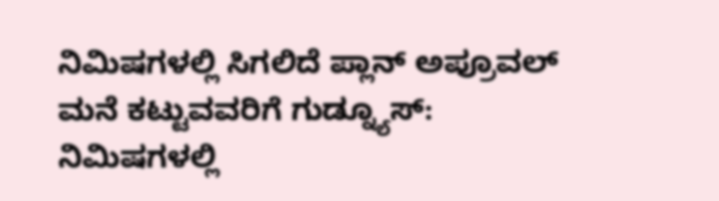ನಿಮಿಷಗಳಲ್ಲಿ ಸಿಗಲಿದೆ ಪ್ಲಾನ್ ಅಪ್ರೂವಲ್
ಮನೆ ಕಟ್ಟುವವರಿಗೆ ಗುಡ್ನ್ಯೂಸ್: ನಿಮಿಷಗಳಲ್ಲಿ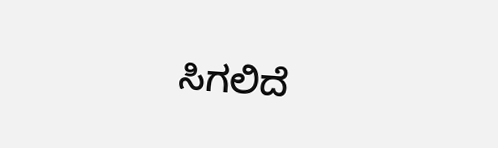ಸಿಗಲಿದೆ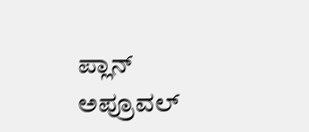ಪ್ಲಾನ್ ಅಪ್ರೂವಲ್